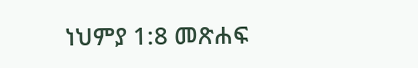ነህምያ 1:8 መጽሐፍ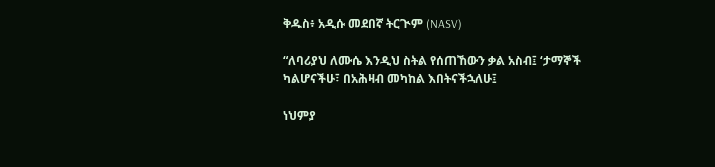ቅዱስ፥ አዲሱ መደበኛ ትርጒም (NASV)

“ለባሪያህ ለሙሴ እንዲህ ስትል የሰጠኸውን ቃል አስብ፤ ‘ታማኞች ካልሆናችሁ፣ በአሕዛብ መካከል እበትናችኋለሁ፤

ነህምያ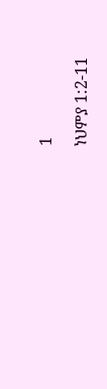1

ነህምያ 1:2-11